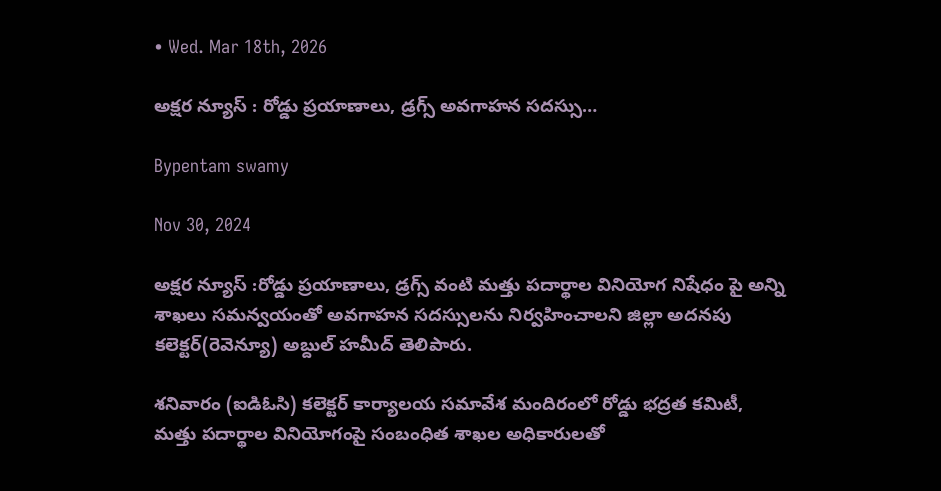• Wed. Mar 18th, 2026

అక్షర న్యూస్ : రోడ్డు ప్రయాణాలు, డ్రగ్స్ అవగాహన సదస్సు…

Bypentam swamy

Nov 30, 2024

అక్షర న్యూస్ :రోడ్డు ప్రయాణాలు, డ్రగ్స్ వంటి మత్తు పదార్థాల వినియోగ నిషేధం పై అన్ని శాఖలు సమన్వయంతో అవగాహన సదస్సులను నిర్వహించాలని జిల్లా అదనపు కలెక్టర్(రెవెన్యూ) అబ్దుల్ హమీద్ తెలిపారు.

శనివారం (ఐడిఓసి) కలెక్టర్ కార్యాలయ సమావేశ మందిరంలో రోడ్డు భద్రత కమిటీ, మత్తు పదార్థాల వినియోగంపై సంబంధిత శాఖల అధికారులతో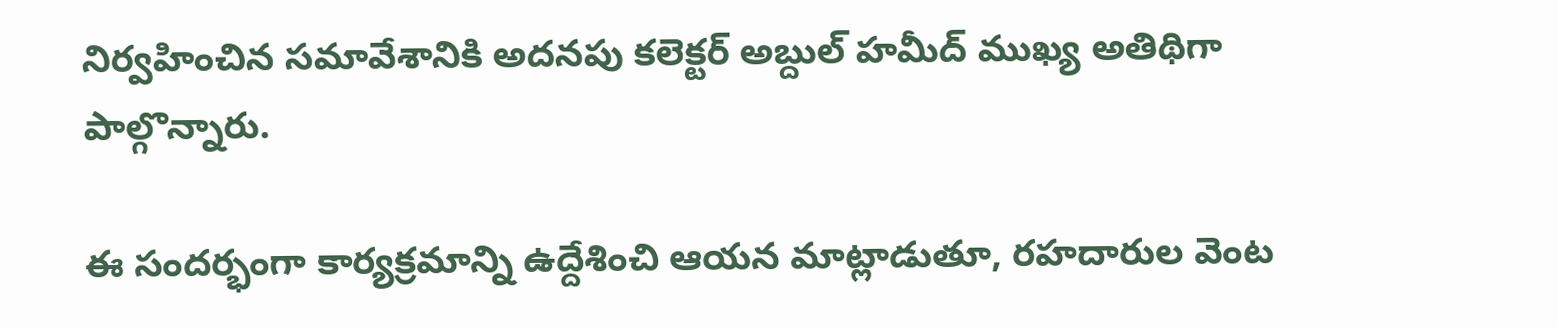నిర్వహించిన సమావేశానికి అదనపు కలెక్టర్ అబ్దుల్ హమీద్ ముఖ్య అతిథిగా పాల్గొన్నారు.

ఈ సందర్భంగా కార్యక్రమాన్ని ఉద్దేశించి ఆయన మాట్లాడుతూ, రహదారుల వెంట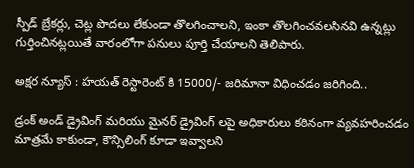స్పీడ్ బ్రేకర్లు, చెట్ల పొదలు లేకుండా తొలగించాలని, ఇంకా తొలగించవలసినవి ఉన్నట్లు గుర్తించినట్లయితే వారంలోగా పనులు పూర్తి చేయాలని తెలిపారు.

అక్షర న్యూస్ : హయత్ రెస్టారెంట్ కి 15000/- జరిమానా విధించడం జరిగింది..

డ్రంక్ అండ్ డ్రైవింగ్ మరియు మైనర్ డ్రైవింగ్ లపై అధికారులు కఠినంగా వ్యవహరించడం మాత్రమే కాకుండా, కౌన్సిలింగ్ కూడా ఇవ్వాలని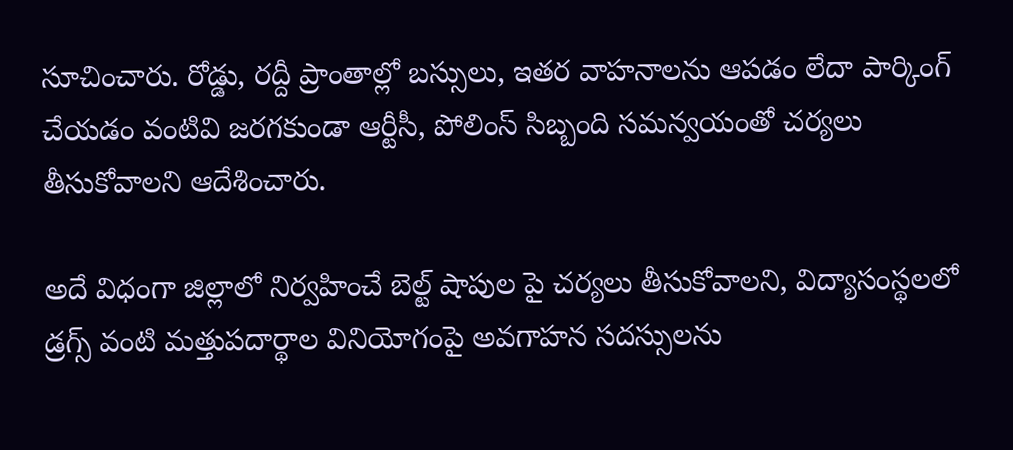సూచించారు. రోడ్డు, రద్దీ ప్రాంతాల్లో బస్సులు, ఇతర వాహనాలను ఆపడం లేదా పార్కింగ్ చేయడం వంటివి జరగకుండా ఆర్టీసీ, పోలింస్ సిబ్బంది సమన్వయంతో చర్యలు తీసుకోవాలని ఆదేశించారు.

అదే విధంగా జిల్లాలో నిర్వహించే బెల్ట్ షాపుల పై చర్యలు తీసుకోవాలని, విద్యాసంస్థలలో డ్రగ్స్ వంటి మత్తుపదార్థాల వినియోగంపై అవగాహన సదస్సులను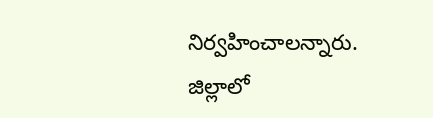నిర్వహించాలన్నారు. జిల్లాలో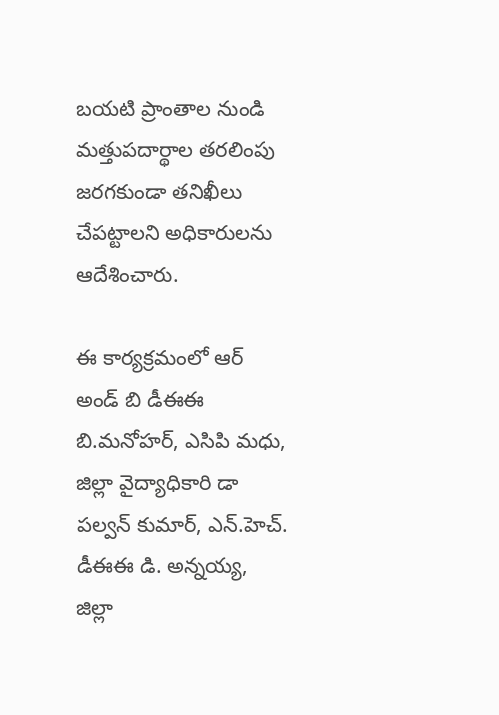బయటి ప్రాంతాల నుండి మత్తుపదార్థాల తరలింపు జరగకుండా తనిఖీలు చేపట్టాలని అధికారులను ఆదేశించారు.

ఈ కార్యక్రమంలో ఆర్ అండ్ బి డీఈఈ బి.మనోహర్, ఎసిపి మధు, జిల్లా వైద్యాధికారి డా పల్వన్ కుమార్, ఎన్.హెచ్. డీఈఈ డి. అన్నయ్య, జిల్లా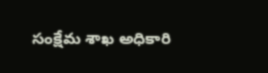సంక్షేమ శాఖ అధికారి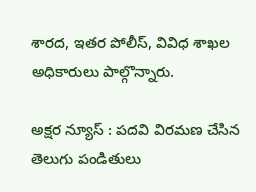శారద, ఇతర పోలీస్, వివిధ శాఖల అధికారులు పాల్గొన్నారు.

అక్షర న్యూస్ : పదవి విరమణ చేసిన తెలుగు పండితులు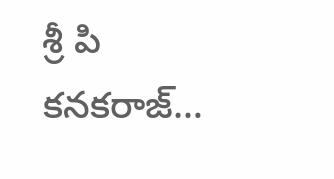శ్రీ పి కనకరాజ్…